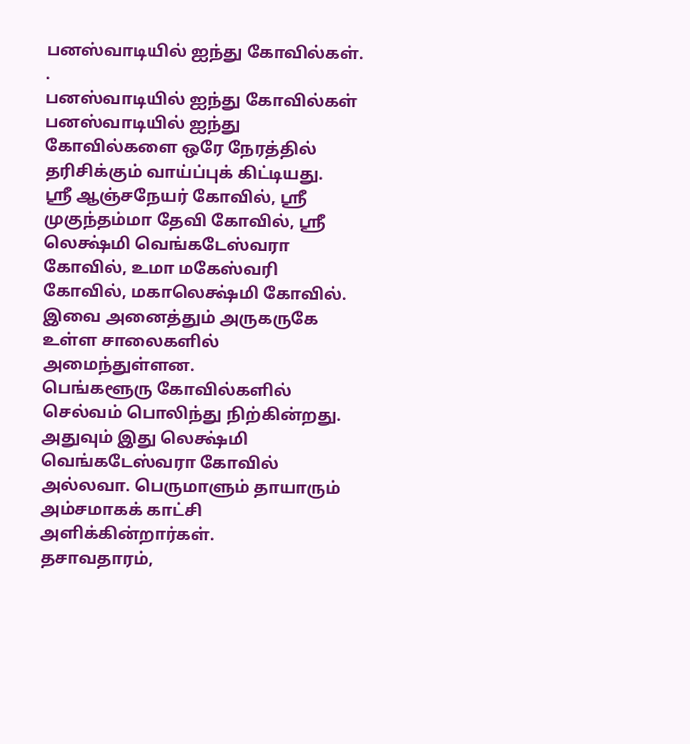பனஸ்வாடியில் ஐந்து கோவில்கள்.
.
பனஸ்வாடியில் ஐந்து கோவில்கள்
பனஸ்வாடியில் ஐந்து கோவில்களை ஒரே நேரத்தில் தரிசிக்கும் வாய்ப்புக் கிட்டியது.
ஸ்ரீ ஆஞ்சநேயர் கோவில், ஸ்ரீ முகுந்தம்மா தேவி கோவில், ஸ்ரீ லெக்ஷ்மி வெங்கடேஸ்வரா கோவில், உமா மகேஸ்வரி கோவில், மகாலெக்ஷ்மி கோவில். இவை அனைத்தும் அருகருகே உள்ள சாலைகளில் அமைந்துள்ளன.
பெங்களூரு கோவில்களில் செல்வம் பொலிந்து நிற்கின்றது. அதுவும் இது லெக்ஷ்மி வெங்கடேஸ்வரா கோவில் அல்லவா. பெருமாளும் தாயாரும் அம்சமாகக் காட்சி அளிக்கின்றார்கள்.
தசாவதாரம்,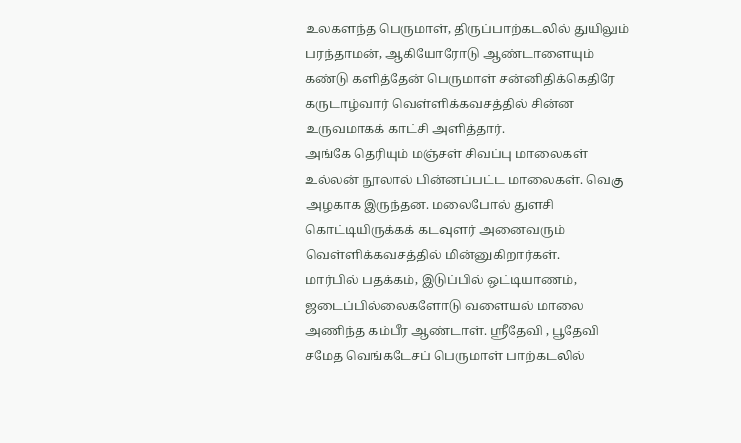உலகளந்த பெருமாள், திருப்பாற்கடலில் துயிலும் பரந்தாமன், ஆகியோரோடு ஆண்டாளையும் கண்டு களித்தேன் பெருமாள் சன்னிதிக்கெதிரே கருடாழ்வார் வெள்ளிக்கவசத்தில் சின்ன உருவமாகக் காட்சி அளித்தார்.
அங்கே தெரியும் மஞ்சள் சிவப்பு மாலைகள் உல்லன் நூலால் பின்னப்பட்ட மாலைகள். வெகு அழகாக இருந்தன. மலைபோல் துளசி கொட்டியிருக்கக் கடவுளர் அனைவரும் வெள்ளிக்கவசத்தில் மின்னுகிறார்கள்.
மார்பில் பதக்கம், இடுப்பில் ஒட்டியாணம், ஜடைப்பில்லைகளோடு வளையல் மாலை அணிந்த கம்பீர ஆண்டாள். ஸ்ரீதேவி , பூதேவி சமேத வெங்கடேசப் பெருமாள் பாற்கடலில்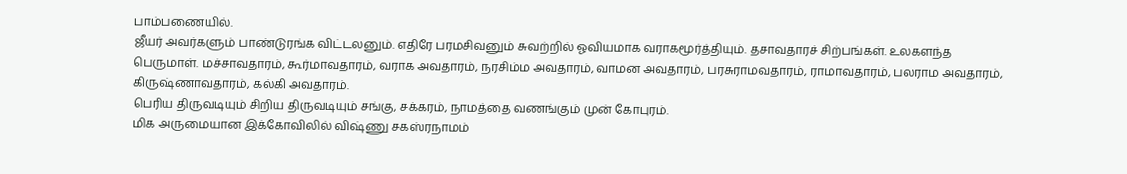பாம்பணையில்.
ஜீயர் அவர்களும் பாண்டுரங்க விட்டலனும். எதிரே பரமசிவனும் சுவற்றில் ஓவியமாக வராகமூர்த்தியும். தசாவதாரச் சிற்பங்கள். உலகளந்த பெருமாள். மச்சாவதாரம், கூர்மாவதாரம், வராக அவதாரம், நரசிம்ம அவதாரம், வாமன அவதாரம், பரசுராமவதாரம், ராமாவதாரம், பலராம அவதாரம், கிருஷ்ணாவதாரம், கல்கி அவதாரம்.
பெரிய திருவடியும் சிறிய திருவடியும் சங்கு, சக்கரம், நாமத்தை வணங்கும் முன் கோபுரம்.
மிக அருமையான இக்கோவிலில் விஷ்ணு சகஸ்ரநாமம்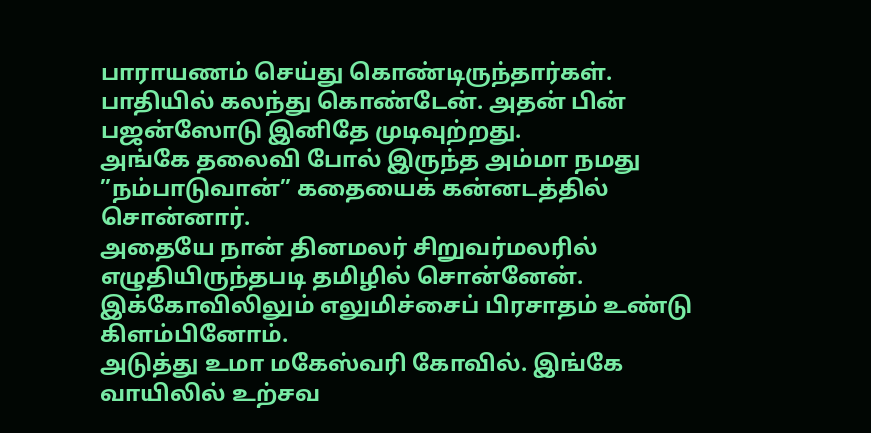பாராயணம் செய்து கொண்டிருந்தார்கள்.
பாதியில் கலந்து கொண்டேன். அதன் பின் பஜன்ஸோடு இனிதே முடிவுற்றது.
அங்கே தலைவி போல் இருந்த அம்மா நமது ”நம்பாடுவான்” கதையைக் கன்னடத்தில் சொன்னார்.
அதையே நான் தினமலர் சிறுவர்மலரில் எழுதியிருந்தபடி தமிழில் சொன்னேன்.
இக்கோவிலிலும் எலுமிச்சைப் பிரசாதம் உண்டு கிளம்பினோம்.
அடுத்து உமா மகேஸ்வரி கோவில். இங்கே வாயிலில் உற்சவ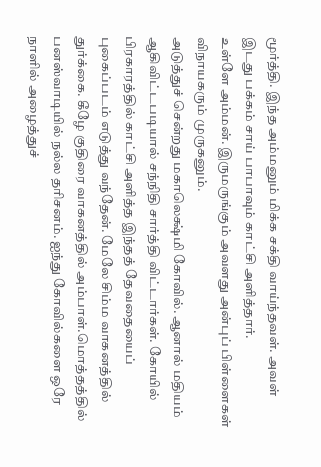மூர்த்தி. இந்த அம்மனும் மிக்க சக்தி வாய்ந்தவள். அவள் இடது பக்கம் சாய் பாபாவும் காட்சி அளித்தார்.
உள்ளே அம்மன். இருமருங்கும் அவளது அன்புப் பிள்ளைகள் விநாயகரும் முருகனும்.
அடுத்துச் சென்றது மகாலெக்ஷ்மி கோவில். ஆனால் மதியம் ஆகிவிட்டபடியால் சந்நிதி சார்த்தி விட்டார்கள். கோயில் பிரகாரத்தில் காட்சி அளித்த இந்தத் தேவதையைப் புகைப்படம் எடுத்து வந்தேன். மேலே சிம்ம வாகனத்தில் துர்க்கை. கீழே குதிரை வாகனத்தில் அம்பாள்.மொத்தத்தில் பனஸ்வாடியில் நல்ல தரிசனம். ஐந்து கோவில்களை ஒரே நாளில் அழைத்துச்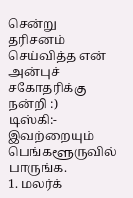சென்று தரிசனம் செய்வித்த என் அன்புச் சகோதரிக்கு நன்றி :)
டிஸ்கி:- இவற்றையும் பெங்களூருவில் பாருங்க.
1. மலர்க்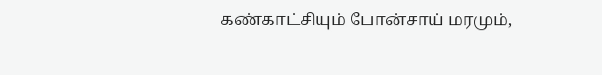கண்காட்சியும் போன்சாய் மரமும்,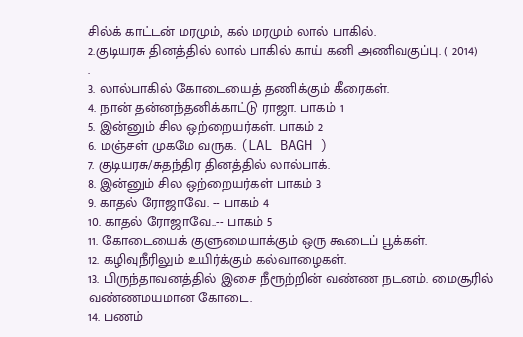சில்க் காட்டன் மரமும், கல் மரமும் லால் பாகில்.
2.குடியரசு தினத்தில் லால் பாகில் காய் கனி அணிவகுப்பு. ( 2014)
.
3. லால்பாகில் கோடையைத் தணிக்கும் கீரைகள்.
4. நான் தன்னந்தனிக்காட்டு ராஜா. பாகம் 1
5. இன்னும் சில ஒற்றையர்கள். பாகம் 2
6. மஞ்சள் முகமே வருக. (LAL BAGH )
7. குடியரசு/சுதந்திர தினத்தில் லால்பாக்.
8. இன்னும் சில ஒற்றையர்கள் பாகம் 3
9. காதல் ரோஜாவே. -- பாகம் 4
10. காதல் ரோஜாவே..-- பாகம் 5
11. கோடையைக் குளுமையாக்கும் ஒரு கூடைப் பூக்கள்.
12. கழிவுநீரிலும் உயிர்க்கும் கல்வாழைகள்.
13. பிருந்தாவனத்தில் இசை நீரூற்றின் வண்ண நடனம். மைசூரில் வண்ணமயமான கோடை.
14. பணம்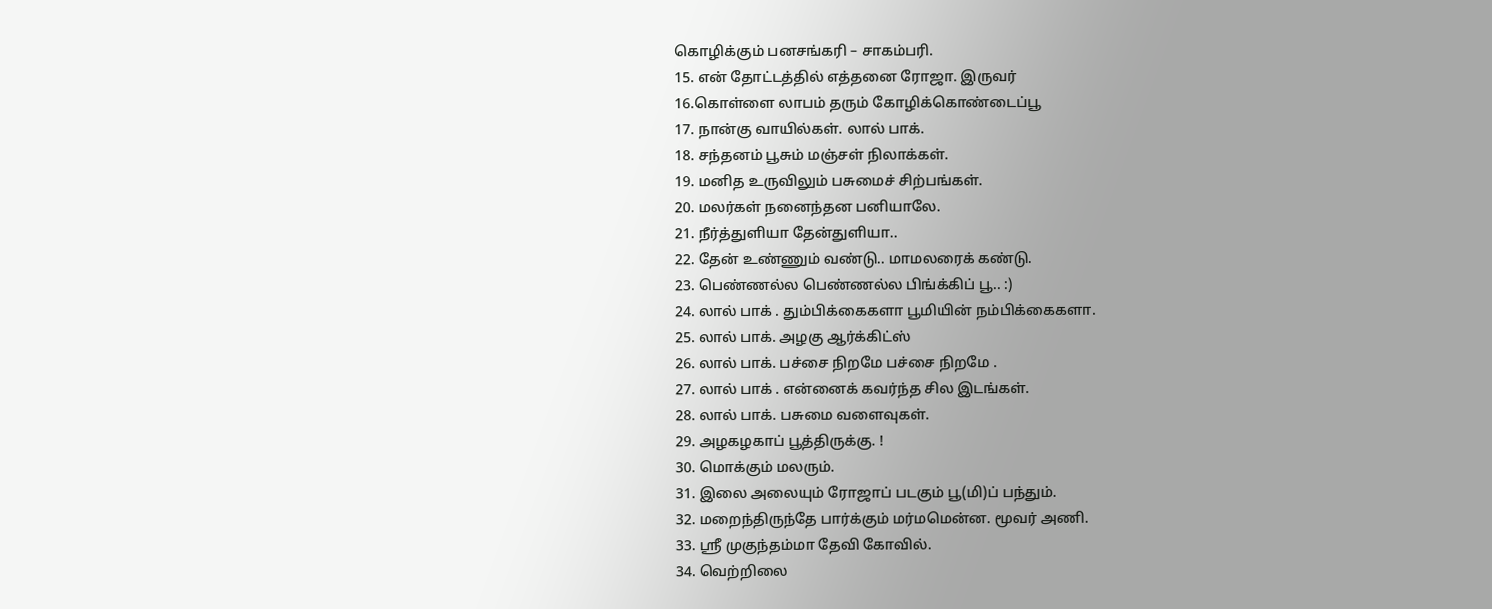கொழிக்கும் பனசங்கரி – சாகம்பரி.
15. என் தோட்டத்தில் எத்தனை ரோஜா. இருவர்
16.கொள்ளை லாபம் தரும் கோழிக்கொண்டைப்பூ
17. நான்கு வாயில்கள். லால் பாக்.
18. சந்தனம் பூசும் மஞ்சள் நிலாக்கள்.
19. மனித உருவிலும் பசுமைச் சிற்பங்கள்.
20. மலர்கள் நனைந்தன பனியாலே.
21. நீர்த்துளியா தேன்துளியா..
22. தேன் உண்ணும் வண்டு.. மாமலரைக் கண்டு.
23. பெண்ணல்ல பெண்ணல்ல பிங்க்கிப் பூ.. :)
24. லால் பாக் . தும்பிக்கைகளா பூமியின் நம்பிக்கைகளா.
25. லால் பாக். அழகு ஆர்க்கிட்ஸ்
26. லால் பாக். பச்சை நிறமே பச்சை நிறமே .
27. லால் பாக் . என்னைக் கவர்ந்த சில இடங்கள்.
28. லால் பாக். பசுமை வளைவுகள்.
29. அழகழகாப் பூத்திருக்கு. !
30. மொக்கும் மலரும்.
31. இலை அலையும் ரோஜாப் படகும் பூ(மி)ப் பந்தும்.
32. மறைந்திருந்தே பார்க்கும் மர்மமென்ன. மூவர் அணி.
33. ஸ்ரீ முகுந்தம்மா தேவி கோவில்.
34. வெற்றிலை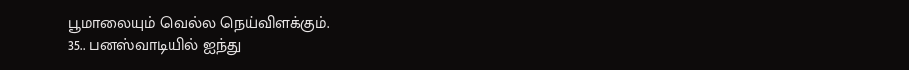பூமாலையும் வெல்ல நெய்விளக்கும்.
35.. பனஸ்வாடியில் ஐந்து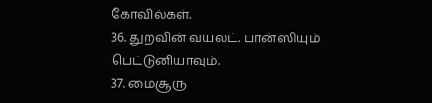கோவில்கள்.
36. துறவின் வயலட். பான்ஸியும் பெட்டுனியாவும்.
37. மைசூரு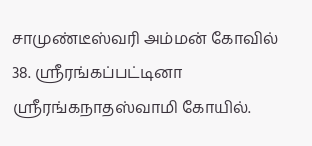சாமுண்டீஸ்வரி அம்மன் கோவில்
38. ஸ்ரீரங்கப்பட்டினா ஸ்ரீரங்கநாதஸ்வாமி கோயில்.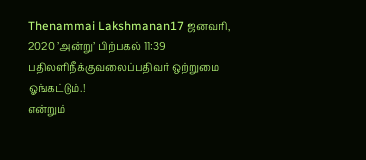Thenammai Lakshmanan17 ஜனவரி, 2020 ’அன்று’ பிற்பகல் 11:39
பதிலளிநீக்குவலைப்பதிவர் ஒற்றுமை ஓங்கட்டும்.!
என்றும்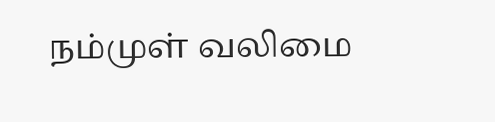நம்முள் வலிமை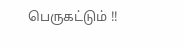பெருகட்டும் !!